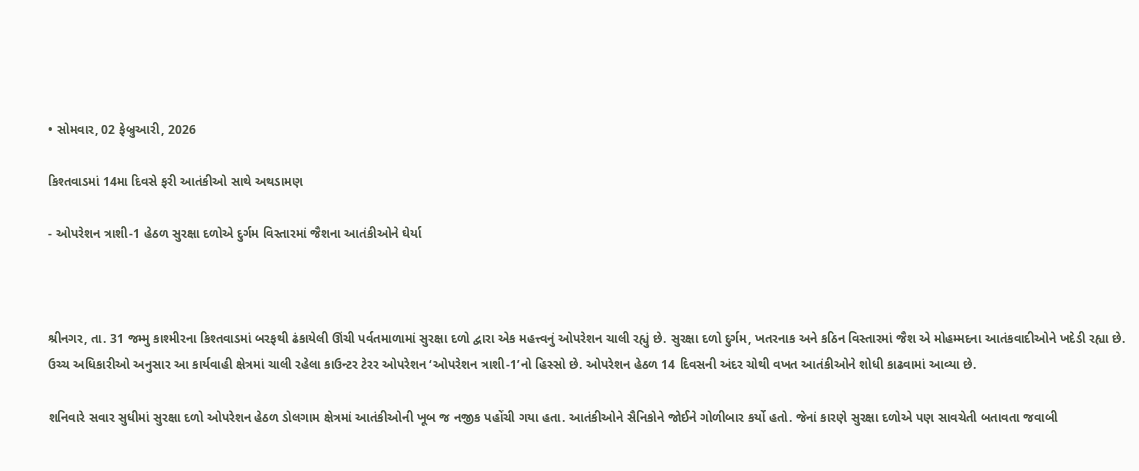• સોમવાર, 02 ફેબ્રુઆરી, 2026

કિશ્તવાડમાં 14મા દિવસે ફરી આતંકીઓ સાથે અથડામણ

- ઓપરેશન ત્રાશી-1 હેઠળ સુરક્ષા દળોએ દુર્ગમ વિસ્તારમાં જૈશના આતંકીઓને ઘેર્યા



શ્રીનગર, તા. 31 જમ્મુ કાશ્મીરના કિશ્તવાડમાં બરફથી ઢંકાયેલી ઊંચી પર્વતમાળામાં સુરક્ષા દળો દ્વારા એક મહત્ત્વનું ઓપરેશન ચાલી રહ્યું છે. સુરક્ષા દળો દુર્ગમ, ખતરનાક અને કઠિન વિસ્તારમાં જૈશ એ મોહમ્મદના આતંકવાદીઓને ખદેડી રહ્યા છે. ઉચ્ચ અધિકારીઓ અનુસાર આ કાર્યવાહી ક્ષેત્રમાં ચાલી રહેલા કાઉન્ટર ટેરર ઓપરેશન ‘ઓપરેશન ત્રાશી-1’નો હિસ્સો છે. ઓપરેશન હેઠળ 14 દિવસની અંદર ચોથી વખત આતંકીઓને શોધી કાઢવામાં આવ્યા છે.

શનિવારે સવાર સુધીમાં સુરક્ષા દળો ઓપરેશન હેઠળ ડોલગામ ક્ષેત્રમાં આતંકીઓની ખૂબ જ નજીક પહોંચી ગયા હતા. આતંકીઓને સૈનિકોને જોઈને ગોળીબાર કર્યો હતો. જેનાં કારણે સુરક્ષા દળોએ પણ સાવચેતી બતાવતા જવાબી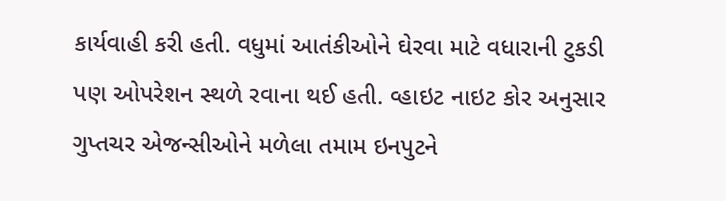કાર્યવાહી કરી હતી. વધુમાં આતંકીઓને ઘેરવા માટે વધારાની ટુકડી પણ ઓપરેશન સ્થળે રવાના થઈ હતી. વ્હાઇટ નાઇટ કોર અનુસાર ગુપ્તચર એજન્સીઓને મળેલા તમામ ઇનપુટને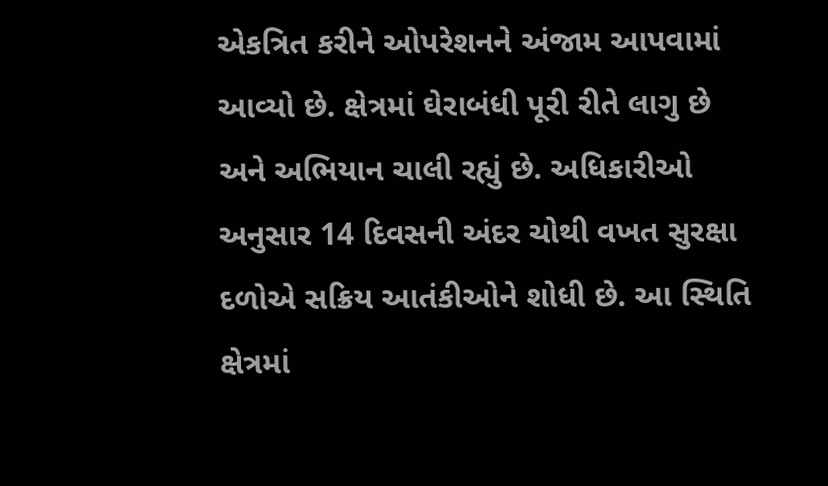એકત્રિત કરીને ઓપરેશનને અંજામ આપવામાં આવ્યો છે. ક્ષેત્રમાં ઘેરાબંધી પૂરી રીતે લાગુ છે અને અભિયાન ચાલી રહ્યું છે. અધિકારીઓ અનુસાર 14 દિવસની અંદર ચોથી વખત સુરક્ષા દળોએ સક્રિય આતંકીઓને શોધી છે. આ સ્થિતિ ક્ષેત્રમાં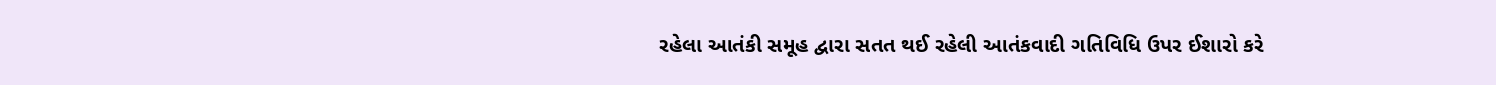રહેલા આતંકી સમૂહ દ્વારા સતત થઈ રહેલી આતંકવાદી ગતિવિધિ ઉપર ઈશારો કરે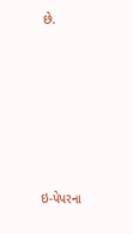છે.







ઇ-પેપરના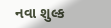નવા શુલ્ક